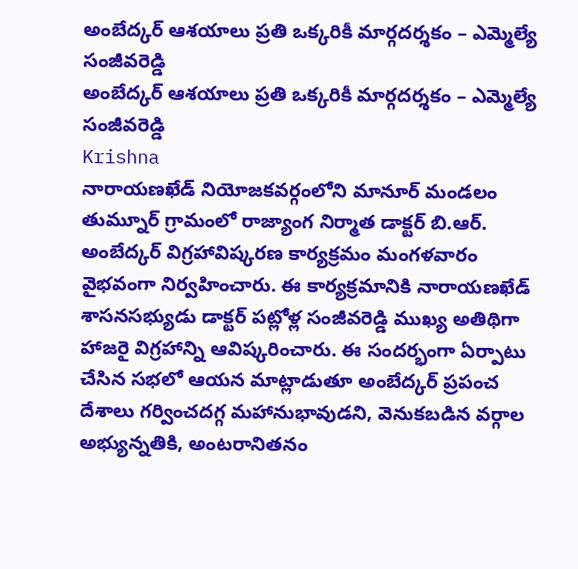అంబేద్కర్ ఆశయాలు ప్రతి ఒక్కరికీ మార్గదర్శకం – ఎమ్మెల్యే సంజీవరెడ్డి
అంబేద్కర్ ఆశయాలు ప్రతి ఒక్కరికీ మార్గదర్శకం – ఎమ్మెల్యే సంజీవరెడ్డి
Krishna
నారాయణఖేడ్ నియోజకవర్గంలోని మానూర్ మండలం తుమ్నూర్ గ్రామంలో రాజ్యాంగ నిర్మాత డాక్టర్ బి.ఆర్. అంబేద్కర్ విగ్రహావిష్కరణ కార్యక్రమం మంగళవారం వైభవంగా నిర్వహించారు. ఈ కార్యక్రమానికి నారాయణఖేడ్ శాసనసభ్యుడు డాక్టర్ పట్లోళ్ల సంజీవరెడ్డి ముఖ్య అతిథిగా హాజరై విగ్రహాన్ని ఆవిష్కరించారు. ఈ సందర్భంగా ఏర్పాటు చేసిన సభలో ఆయన మాట్లాడుతూ అంబేద్కర్ ప్రపంచ దేశాలు గర్వించదగ్గ మహానుభావుడని, వెనుకబడిన వర్గాల అభ్యున్నతికి, అంటరానితనం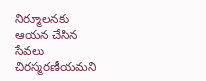నిర్మూలనకు ఆయన చేసిన సేవలు చిరస్మరణీయమని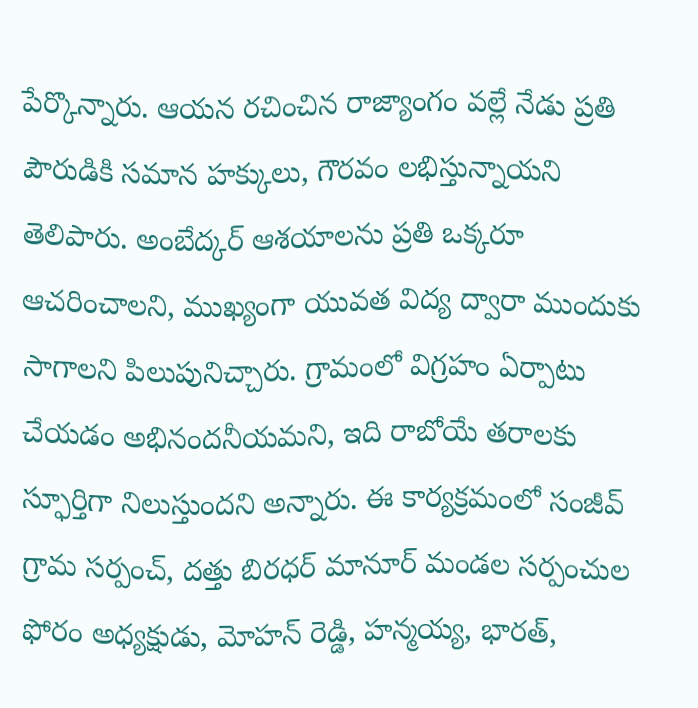పేర్కొన్నారు. ఆయన రచించిన రాజ్యాంగం వల్లే నేడు ప్రతి పౌరుడికి సమాన హక్కులు, గౌరవం లభిస్తున్నాయని తెలిపారు. అంబేద్కర్ ఆశయాలను ప్రతి ఒక్కరూ ఆచరించాలని, ముఖ్యంగా యువత విద్య ద్వారా ముందుకు సాగాలని పిలుపునిచ్చారు. గ్రామంలో విగ్రహం ఏర్పాటు చేయడం అభినందనీయమని, ఇది రాబోయే తరాలకు స్ఫూర్తిగా నిలుస్తుందని అన్నారు. ఈ కార్యక్రమంలో సంజీవ్ గ్రామ సర్పంచ్, దత్తు బిరధర్ మానూర్ మండల సర్పంచుల ఫోరం అధ్యక్షుడు, మోహన్ రెడ్డి, హన్మయ్య, భారత్,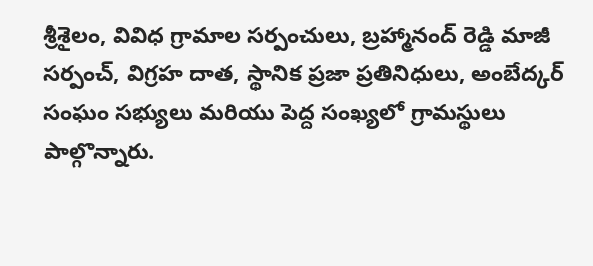శ్రీశైలం, వివిధ గ్రామాల సర్పంచులు, బ్రహ్మానంద్ రెడ్డి మాజీ సర్పంచ్, విగ్రహ దాత, స్థానిక ప్రజా ప్రతినిధులు, అంబేద్కర్ సంఘం సభ్యులు మరియు పెద్ద సంఖ్యలో గ్రామస్థులు పాల్గొన్నారు.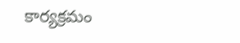కార్యక్రమం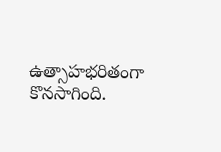ఉత్సాహభరితంగా కొనసాగింది.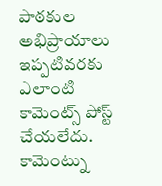పాఠకుల అభిప్రాయాలు
ఇప్పటివరకు ఎలాంటి కామెంట్స్ పోస్ట్ చేయలేదు.
కామెంట్ను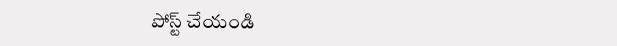పోస్ట్ చేయండి